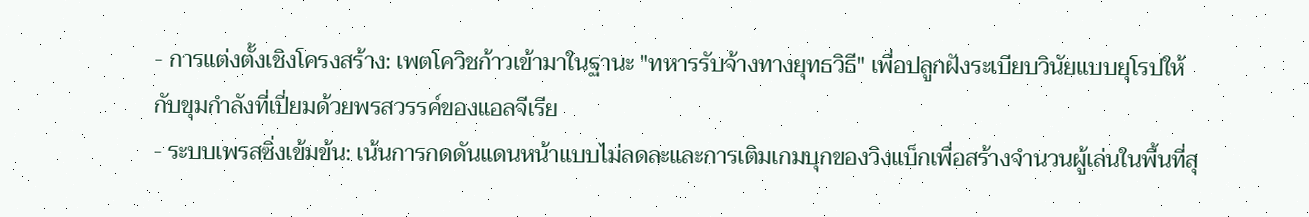- การแต่งตั้งเชิงโครงสร้าง: เพตโควิชก้าวเข้ามาในฐานะ "ทหารรับจ้างทางยุทธวิธี" เพื่อปลูกฝังระเบียบวินัยแบบยุโรปให้กับขุมกำลังที่เปี่ยมด้วยพรสวรรค์ของแอลจีเรีย
- ระบบเพรสซิ่งเข้มข้น: เน้นการกดดันแดนหน้าแบบไม่ลดละและการเติมเกมบุกของวิงแบ็กเพื่อสร้างจำนวนผู้เล่นในพื้นที่สุ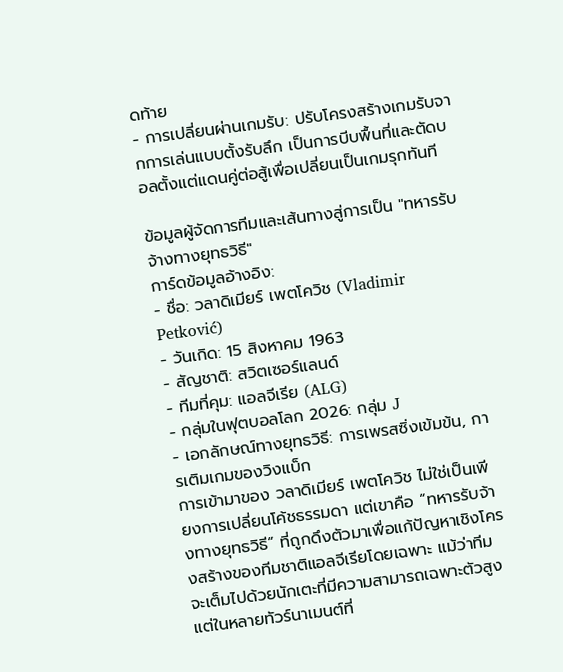ดท้าย
- การเปลี่ยนผ่านเกมรับ: ปรับโครงสร้างเกมรับจากการเล่นแบบตั้งรับลึก เป็นการบีบพื้นที่และตัดบอลตั้งแต่แดนคู่ต่อสู้เพื่อเปลี่ยนเป็นเกมรุกทันที

ข้อมูลผู้จัดการทีมและเส้นทางสู่การเป็น "ทหารรับจ้างทางยุทธวิธี"
การ์ดข้อมูลอ้างอิง:
- ชื่อ: วลาดิเมียร์ เพตโควิช (Vladimir Petković)
- วันเกิด: 15 สิงหาคม 1963
- สัญชาติ: สวิตเซอร์แลนด์
- ทีมที่คุม: แอลจีเรีย (ALG)
- กลุ่มในฟุตบอลโลก 2026: กลุ่ม J
- เอกลักษณ์ทางยุทธวิธี: การเพรสซิ่งเข้มข้น, การเติมเกมของวิงแบ็ก
การเข้ามาของ วลาดิเมียร์ เพตโควิช ไม่ใช่เป็นเพียงการเปลี่ยนโค้ชธรรมดา แต่เขาคือ “ทหารรับจ้างทางยุทธวิธี” ที่ถูกดึงตัวมาเพื่อแก้ปัญหาเชิงโครงสร้างของทีมชาติแอลจีเรียโดยเฉพาะ แม้ว่าทีมจะเต็มไปด้วยนักเตะที่มีความสามารถเฉพาะตัวสูง แต่ในหลายทัวร์นาเมนต์ที่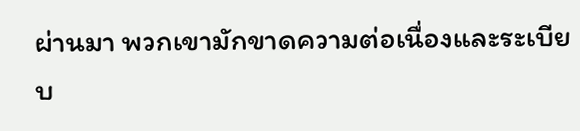ผ่านมา พวกเขามักขาดความต่อเนื่องและระเบียบ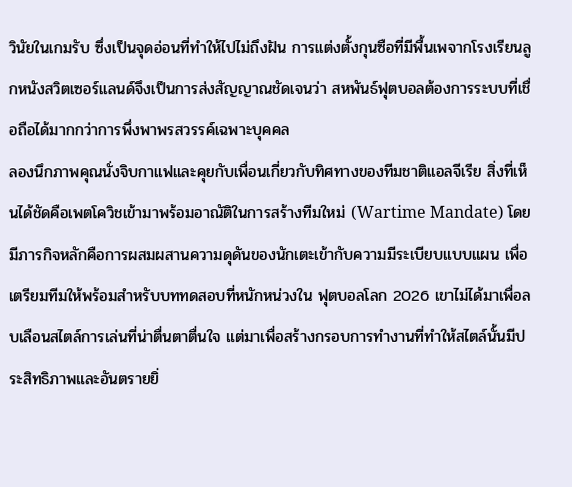วินัยในเกมรับ ซึ่งเป็นจุดอ่อนที่ทำให้ไปไม่ถึงฝัน การแต่งตั้งกุนซือที่มีพื้นเพจากโรงเรียนลูกหนังสวิตเซอร์แลนด์จึงเป็นการส่งสัญญาณชัดเจนว่า สหพันธ์ฟุตบอลต้องการระบบที่เชื่อถือได้มากกว่าการพึ่งพาพรสวรรค์เฉพาะบุคคล
ลองนึกภาพคุณนั่งจิบกาแฟและคุยกับเพื่อนเกี่ยวกับทิศทางของทีมชาติแอลจีเรีย สิ่งที่เห็นได้ชัดคือเพตโควิชเข้ามาพร้อมอาณัติในการสร้างทีมใหม่ (Wartime Mandate) โดยมีภารกิจหลักคือการผสมผสานความดุดันของนักเตะเข้ากับความมีระเบียบแบบแผน เพื่อเตรียมทีมให้พร้อมสำหรับบททดสอบที่หนักหน่วงใน ฟุตบอลโลก 2026 เขาไม่ได้มาเพื่อลบเลือนสไตล์การเล่นที่น่าตื่นตาตื่นใจ แต่มาเพื่อสร้างกรอบการทำงานที่ทำให้สไตล์นั้นมีประสิทธิภาพและอันตรายยิ่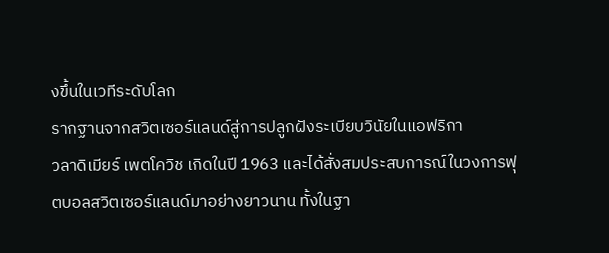งขึ้นในเวทีระดับโลก
รากฐานจากสวิตเซอร์แลนด์สู่การปลูกฝังระเบียบวินัยในแอฟริกา
วลาดิเมียร์ เพตโควิช เกิดในปี 1963 และได้สั่งสมประสบการณ์ในวงการฟุตบอลสวิตเซอร์แลนด์มาอย่างยาวนาน ทั้งในฐา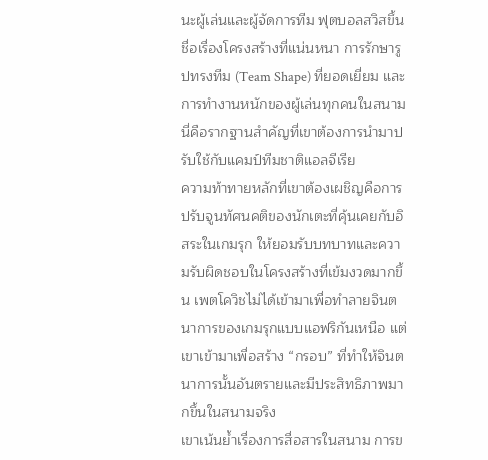นะผู้เล่นและผู้จัดการทีม ฟุตบอลสวิสขึ้นชื่อเรื่องโครงสร้างที่แน่นหนา การรักษารูปทรงทีม (Team Shape) ที่ยอดเยี่ยม และการทำงานหนักของผู้เล่นทุกคนในสนาม นี่คือรากฐานสำคัญที่เขาต้องการนำมาปรับใช้กับแคมป์ทีมชาติแอลจีเรีย
ความท้าทายหลักที่เขาต้องเผชิญคือการปรับจูนทัศนคติของนักเตะที่คุ้นเคยกับอิสระในเกมรุก ให้ยอมรับบทบาทและความรับผิดชอบในโครงสร้างที่เข้มงวดมากขึ้น เพตโควิชไม่ได้เข้ามาเพื่อทำลายจินตนาการของเกมรุกแบบแอฟริกันเหนือ แต่เขาเข้ามาเพื่อสร้าง “กรอบ” ที่ทำให้จินตนาการนั้นอันตรายและมีประสิทธิภาพมากขึ้นในสนามจริง
เขาเน้นย้ำเรื่องการสื่อสารในสนาม การข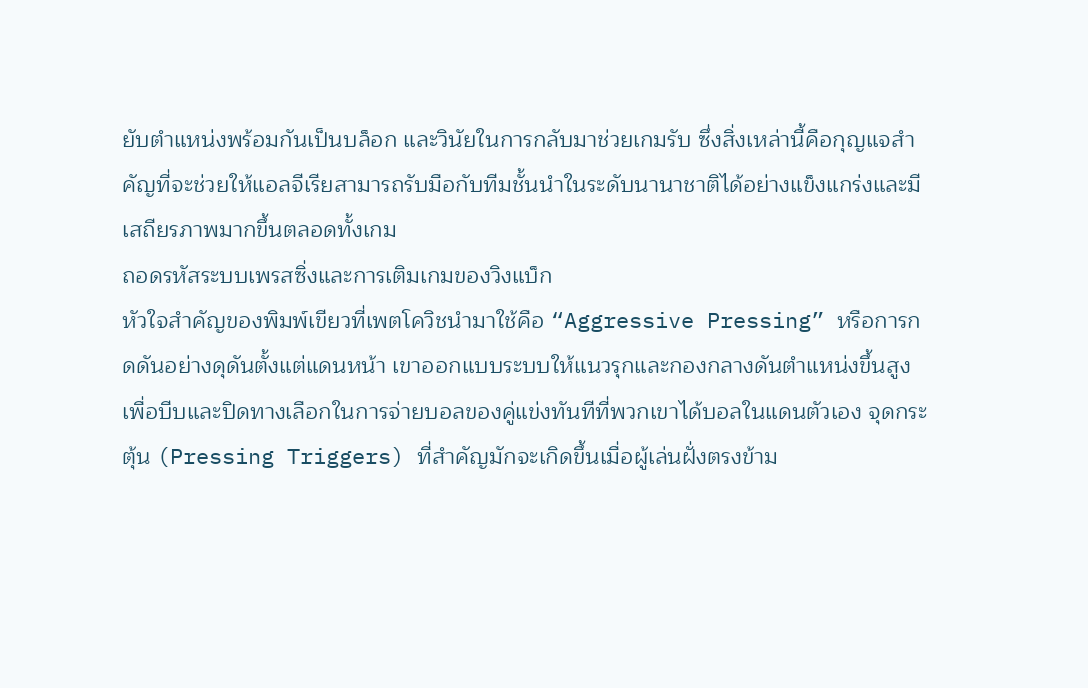ยับตำแหน่งพร้อมกันเป็นบล็อก และวินัยในการกลับมาช่วยเกมรับ ซึ่งสิ่งเหล่านี้คือกุญแจสำคัญที่จะช่วยให้แอลจีเรียสามารถรับมือกับทีมชั้นนำในระดับนานาชาติได้อย่างแข็งแกร่งและมีเสถียรภาพมากขึ้นตลอดทั้งเกม
ถอดรหัสระบบเพรสซิ่งและการเติมเกมของวิงแบ็ก
หัวใจสำคัญของพิมพ์เขียวที่เพตโควิชนำมาใช้คือ “Aggressive Pressing” หรือการกดดันอย่างดุดันตั้งแต่แดนหน้า เขาออกแบบระบบให้แนวรุกและกองกลางดันตำแหน่งขึ้นสูงเพื่อบีบและปิดทางเลือกในการจ่ายบอลของคู่แข่งทันทีที่พวกเขาได้บอลในแดนตัวเอง จุดกระตุ้น (Pressing Triggers) ที่สำคัญมักจะเกิดขึ้นเมื่อผู้เล่นฝั่งตรงข้าม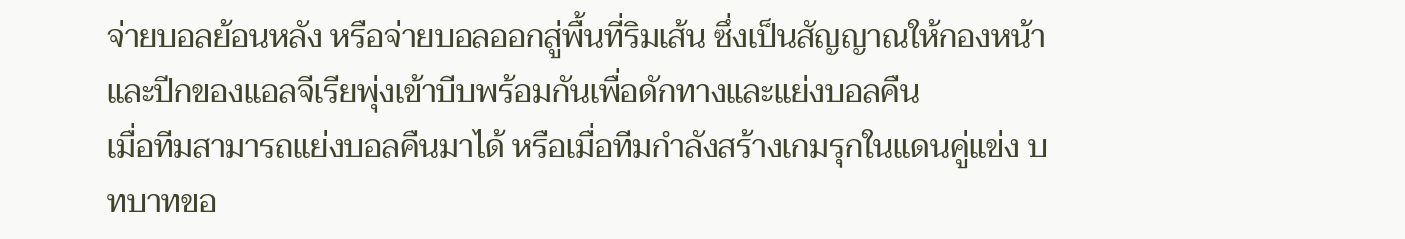จ่ายบอลย้อนหลัง หรือจ่ายบอลออกสู่พื้นที่ริมเส้น ซึ่งเป็นสัญญาณให้กองหน้าและปีกของแอลจีเรียพุ่งเข้าบีบพร้อมกันเพื่อดักทางและแย่งบอลคืน
เมื่อทีมสามารถแย่งบอลคืนมาได้ หรือเมื่อทีมกำลังสร้างเกมรุกในแดนคู่แข่ง บทบาทขอ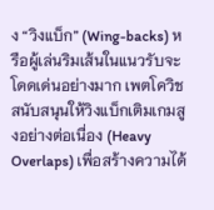ง “วิงแบ็ก” (Wing-backs) หรือผู้เล่นริมเส้นในแนวรับจะโดดเด่นอย่างมาก เพตโควิชสนับสนุนให้วิงแบ็กเติมเกมสูงอย่างต่อเนื่อง (Heavy Overlaps) เพื่อสร้างความได้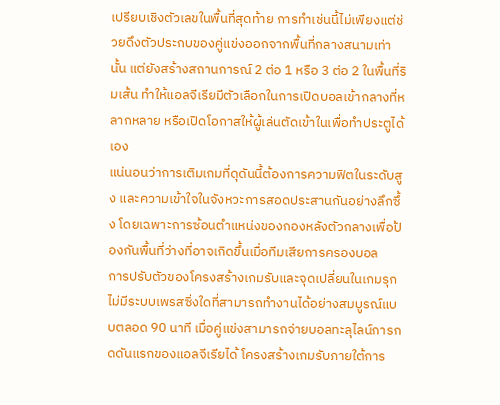เปรียบเชิงตัวเลขในพื้นที่สุดท้าย การทำเช่นนี้ไม่เพียงแต่ช่วยดึงตัวประกบของคู่แข่งออกจากพื้นที่กลางสนามเท่านั้น แต่ยังสร้างสถานการณ์ 2 ต่อ 1 หรือ 3 ต่อ 2 ในพื้นที่ริมเส้น ทำให้แอลจีเรียมีตัวเลือกในการเปิดบอลเข้ากลางที่หลากหลาย หรือเปิดโอกาสให้ผู้เล่นตัดเข้าในเพื่อทำประตูได้เอง
แน่นอนว่าการเติมเกมที่ดุดันนี้ต้องการความฟิตในระดับสูง และความเข้าใจในจังหวะการสอดประสานกันอย่างลึกซึ้ง โดยเฉพาะการซ้อนตำแหน่งของกองหลังตัวกลางเพื่อป้องกันพื้นที่ว่างที่อาจเกิดขึ้นเมื่อทีมเสียการครองบอล
การปรับตัวของโครงสร้างเกมรับและจุดเปลี่ยนในเกมรุก
ไม่มีระบบเพรสซิ่งใดที่สามารถทำงานได้อย่างสมบูรณ์แบบตลอด 90 นาที เมื่อคู่แข่งสามารถจ่ายบอลทะลุไลน์การกดดันแรกของแอลจีเรียได้ โครงสร้างเกมรับภายใต้การ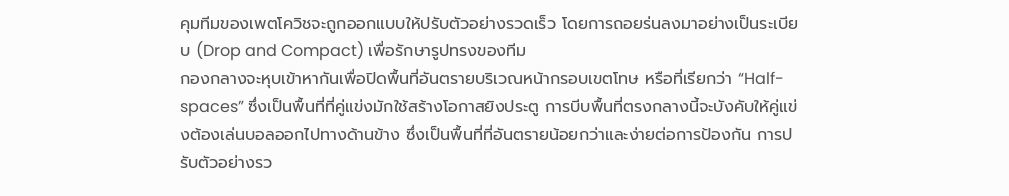คุมทีมของเพตโควิชจะถูกออกแบบให้ปรับตัวอย่างรวดเร็ว โดยการถอยร่นลงมาอย่างเป็นระเบียบ (Drop and Compact) เพื่อรักษารูปทรงของทีม
กองกลางจะหุบเข้าหากันเพื่อปิดพื้นที่อันตรายบริเวณหน้ากรอบเขตโทษ หรือที่เรียกว่า “Half-spaces” ซึ่งเป็นพื้นที่ที่คู่แข่งมักใช้สร้างโอกาสยิงประตู การบีบพื้นที่ตรงกลางนี้จะบังคับให้คู่แข่งต้องเล่นบอลออกไปทางด้านข้าง ซึ่งเป็นพื้นที่ที่อันตรายน้อยกว่าและง่ายต่อการป้องกัน การปรับตัวอย่างรว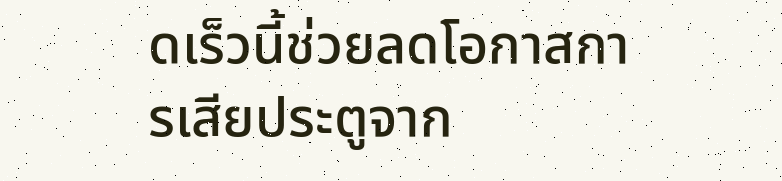ดเร็วนี้ช่วยลดโอกาสการเสียประตูจาก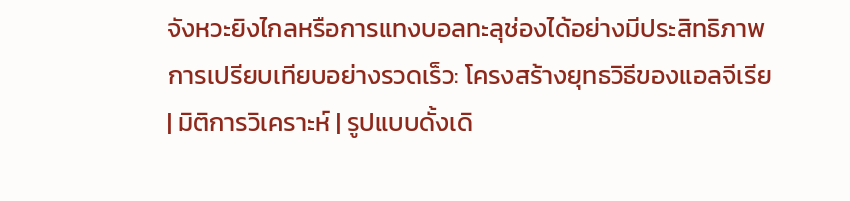จังหวะยิงไกลหรือการแทงบอลทะลุช่องได้อย่างมีประสิทธิภาพ
การเปรียบเทียบอย่างรวดเร็ว: โครงสร้างยุทธวิธีของแอลจีเรีย
| มิติการวิเคราะห์ | รูปแบบดั้งเดิ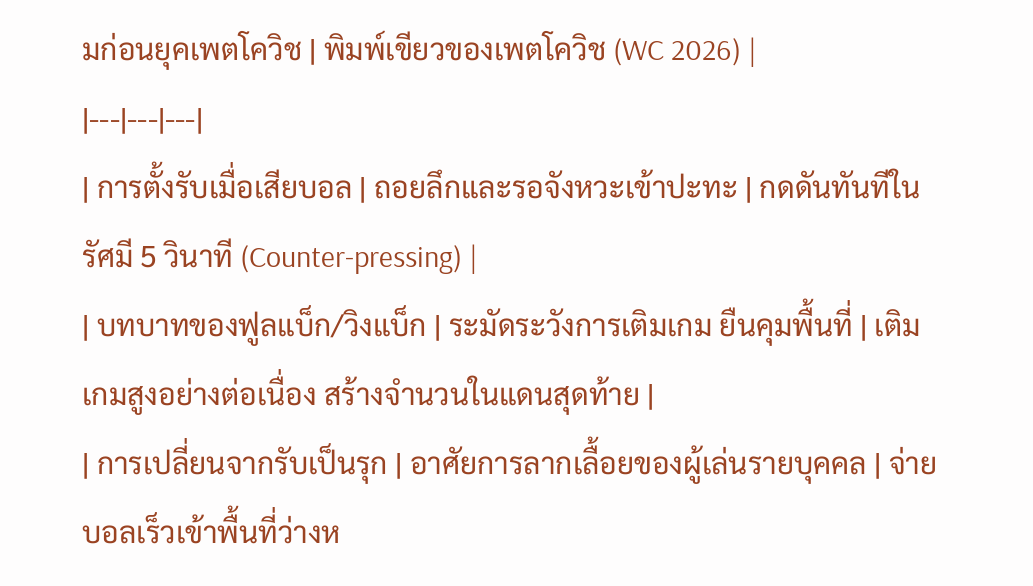มก่อนยุคเพตโควิช | พิมพ์เขียวของเพตโควิช (WC 2026) |
|---|---|---|
| การตั้งรับเมื่อเสียบอล | ถอยลึกและรอจังหวะเข้าปะทะ | กดดันทันทีในรัศมี 5 วินาที (Counter-pressing) |
| บทบาทของฟูลแบ็ก/วิงแบ็ก | ระมัดระวังการเติมเกม ยืนคุมพื้นที่ | เติมเกมสูงอย่างต่อเนื่อง สร้างจำนวนในแดนสุดท้าย |
| การเปลี่ยนจากรับเป็นรุก | อาศัยการลากเลื้อยของผู้เล่นรายบุคคล | จ่ายบอลเร็วเข้าพื้นที่ว่างห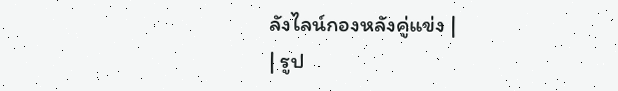ลังไลน์กองหลังคู่แข่ง |
| รูป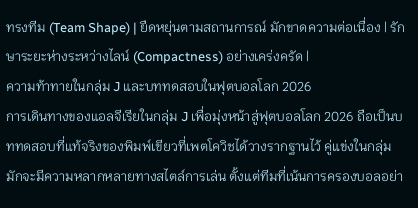ทรงทีม (Team Shape) | ยืดหยุ่นตามสถานการณ์ มักขาดความต่อเนื่อง | รักษาระยะห่างระหว่างไลน์ (Compactness) อย่างเคร่งครัด |
ความท้าทายในกลุ่ม J และบททดสอบในฟุตบอลโลก 2026
การเดินทางของแอลจีเรียในกลุ่ม J เพื่อมุ่งหน้าสู่ฟุตบอลโลก 2026 ถือเป็นบททดสอบที่แท้จริงของพิมพ์เขียวที่เพตโควิชได้วางรากฐานไว้ คู่แข่งในกลุ่มมักจะมีความหลากหลายทางสไตล์การเล่น ตั้งแต่ทีมที่เน้นการครองบอลอย่า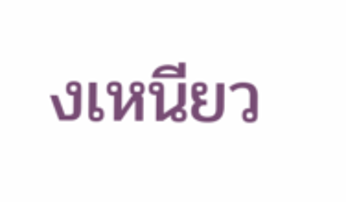งเหนียว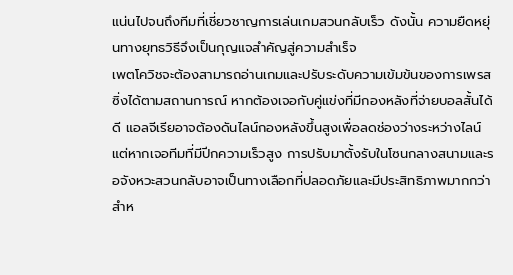แน่นไปจนถึงทีมที่เชี่ยวชาญการเล่นเกมสวนกลับเร็ว ดังนั้น ความยืดหยุ่นทางยุทธวิธีจึงเป็นกุญแจสำคัญสู่ความสำเร็จ
เพตโควิชจะต้องสามารถอ่านเกมและปรับระดับความเข้มข้นของการเพรสซิ่งได้ตามสถานการณ์ หากต้องเจอกับคู่แข่งที่มีกองหลังที่จ่ายบอลสั้นได้ดี แอลจีเรียอาจต้องดันไลน์กองหลังขึ้นสูงเพื่อลดช่องว่างระหว่างไลน์ แต่หากเจอทีมที่มีปีกความเร็วสูง การปรับมาตั้งรับในโซนกลางสนามและรอจังหวะสวนกลับอาจเป็นทางเลือกที่ปลอดภัยและมีประสิทธิภาพมากกว่า
สำห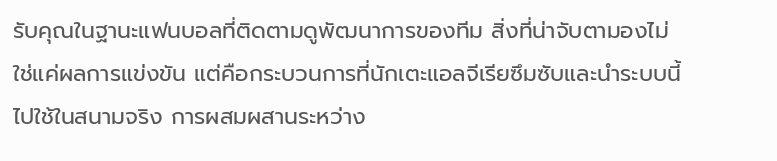รับคุณในฐานะแฟนบอลที่ติดตามดูพัฒนาการของทีม สิ่งที่น่าจับตามองไม่ใช่แค่ผลการแข่งขัน แต่คือกระบวนการที่นักเตะแอลจีเรียซึมซับและนำระบบนี้ไปใช้ในสนามจริง การผสมผสานระหว่าง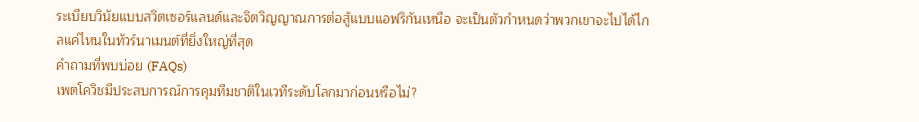ระเบียบวินัยแบบสวิตเซอร์แลนด์และจิตวิญญาณการต่อสู้แบบแอฟริกันเหนือ จะเป็นตัวกำหนดว่าพวกเขาจะไปได้ไกลแค่ไหนในทัวร์นาเมนต์ที่ยิ่งใหญ่ที่สุด
คำถามที่พบบ่อย (FAQs)
เพตโควิชมีประสบการณ์การคุมทีมชาติในเวทีระดับโลกมาก่อนหรือไม่?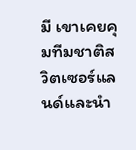มี เขาเคยคุมทีมชาติสวิตเซอร์แลนด์และนำ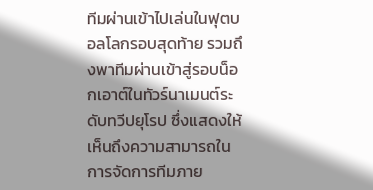ทีมผ่านเข้าไปเล่นในฟุตบอลโลกรอบสุดท้าย รวมถึงพาทีมผ่านเข้าสู่รอบน็อกเอาต์ในทัวร์นาเมนต์ระดับทวีปยุโรป ซึ่งแสดงให้เห็นถึงความสามารถในการจัดการทีมภาย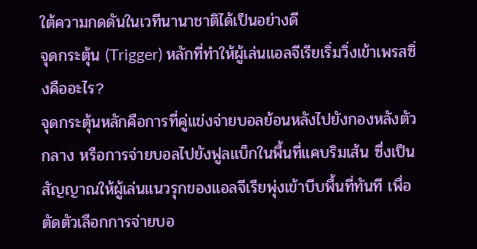ใต้ความกดดันในเวทีนานาชาติได้เป็นอย่างดี
จุดกระตุ้น (Trigger) หลักที่ทำให้ผู้เล่นแอลจีเรียเริ่มวิ่งเข้าเพรสซิ่งคืออะไร?
จุดกระตุ้นหลักคือการที่คู่แข่งจ่ายบอลย้อนหลังไปยังกองหลังตัวกลาง หรือการจ่ายบอลไปยังฟูลแบ็กในพื้นที่แคบริมเส้น ซึ่งเป็นสัญญาณให้ผู้เล่นแนวรุกของแอลจีเรียพุ่งเข้าบีบพื้นที่ทันที เพื่อตัดตัวเลือกการจ่ายบอ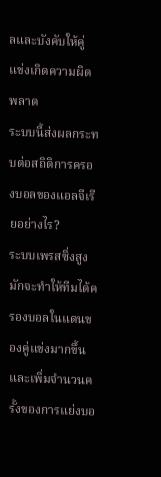ลและบังคับให้คู่แข่งเกิดความผิดพลาด
ระบบนี้ส่งผลกระทบต่อสถิติการครองบอลของแอลจีเรียอย่างไร?
ระบบเพรสซิ่งสูงมักจะทำให้ทีมได้ครองบอลในแดนของคู่แข่งมากขึ้น และเพิ่มจำนวนครั้งของการแย่งบอ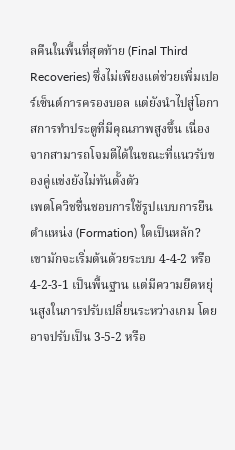ลคืนในพื้นที่สุดท้าย (Final Third Recoveries) ซึ่งไม่เพียงแต่ช่วยเพิ่มเปอร์เซ็นต์การครองบอล แต่ยังนำไปสู่โอกาสการทำประตูที่มีคุณภาพสูงขึ้น เนื่องจากสามารถโจมตีได้ในขณะที่แนวรับของคู่แข่งยังไม่ทันตั้งตัว
เพตโควิชชื่นชอบการใช้รูปแบบการยืนตำแหน่ง (Formation) ใดเป็นหลัก?
เขามักจะเริ่มต้นด้วยระบบ 4-4-2 หรือ 4-2-3-1 เป็นพื้นฐาน แต่มีความยืดหยุ่นสูงในการปรับเปลี่ยนระหว่างเกม โดยอาจปรับเป็น 3-5-2 หรือ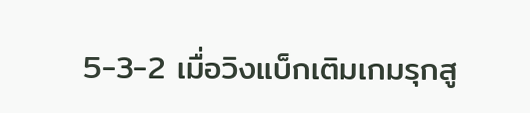5-3-2 เมื่อวิงแบ็กเติมเกมรุกสู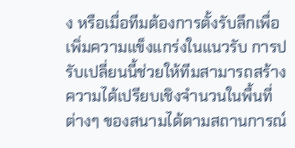ง หรือเมื่อทีมต้องการตั้งรับลึกเพื่อเพิ่มความแข็งแกร่งในแนวรับ การปรับเปลี่ยนนี้ช่วยให้ทีมสามารถสร้างความได้เปรียบเชิงจำนวนในพื้นที่ต่างๆ ของสนามได้ตามสถานการณ์